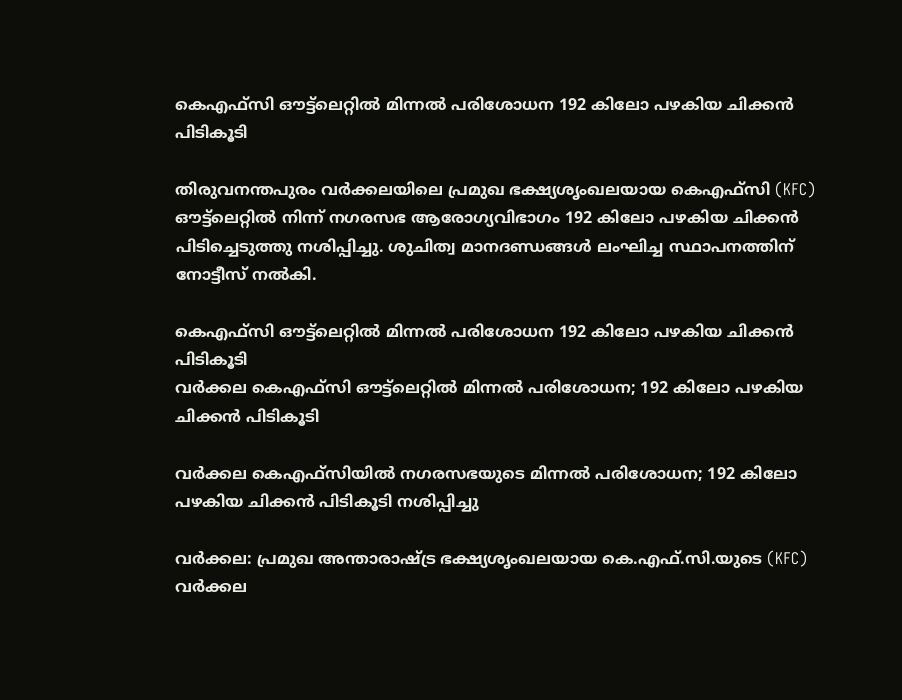കെഎഫ്സി ഔട്ട്ലെറ്റിൽ മിന്നൽ പരിശോധന 192 കിലോ പഴകിയ ചിക്കൻ പിടികൂടി

തിരുവനന്തപുരം വർക്കലയിലെ പ്രമുഖ ഭക്ഷ്യശൃംഖലയായ കെഎഫ്സി (KFC) ഔട്ട്ലെറ്റിൽ നിന്ന് നഗരസഭ ആരോഗ്യവിഭാഗം 192 കിലോ പഴകിയ ചിക്കൻ പിടിച്ചെടുത്തു നശിപ്പിച്ചു. ശുചിത്വ മാനദണ്ഡങ്ങൾ ലംഘിച്ച സ്ഥാപനത്തിന് നോട്ടീസ് നൽകി.

കെഎഫ്സി ഔട്ട്ലെറ്റിൽ മിന്നൽ പരിശോധന 192 കിലോ പഴകിയ ചിക്കൻ പിടികൂടി
വർക്കല കെഎഫ്സി ഔട്ട്ലെറ്റിൽ മിന്നൽ പരിശോധന; 192 കിലോ പഴകിയ ചിക്കൻ പിടികൂടി

വർക്കല കെഎഫ്സിയിൽ നഗരസഭയുടെ മിന്നൽ പരിശോധന; 192 കിലോ പഴകിയ ചിക്കൻ പിടികൂടി നശിപ്പിച്ചു

വർക്കല: പ്രമുഖ അന്താരാഷ്ട്ര ഭക്ഷ്യശൃംഖലയായ കെ.എഫ്.സി.യുടെ (KFC) വർക്കല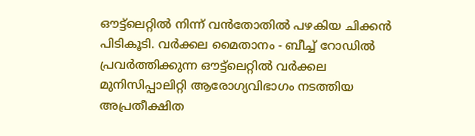ഔട്ട്ലെറ്റിൽ നിന്ന് വൻതോതിൽ പഴകിയ ചിക്കൻ പിടികൂടി. വർക്കല മൈതാനം - ബീച്ച് റോഡിൽ പ്രവർത്തിക്കുന്ന ഔട്ട്ലെറ്റിൽ വർക്കല മുനിസിപ്പാലിറ്റി ആരോഗ്യവിഭാഗം നടത്തിയ അപ്രതീക്ഷിത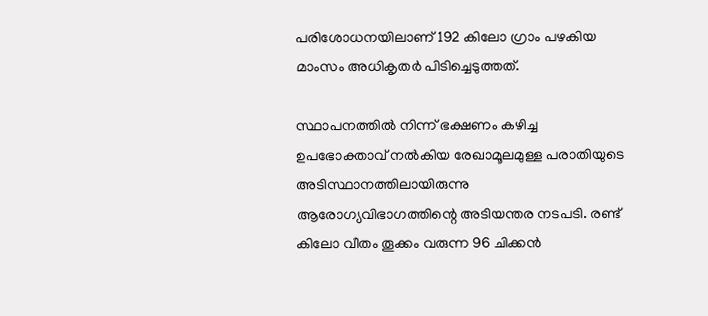പരിശോധനയിലാണ് 192 കിലോ ഗ്രാം പഴകിയ മാംസം അധികൃതർ പിടിച്ചെടുത്തത്.

സ്ഥാപനത്തിൽ നിന്ന് ഭക്ഷണം കഴിച്ച ഉപഭോക്താവ് നൽകിയ രേഖാമൂലമുള്ള പരാതിയുടെ അടിസ്ഥാനത്തിലായിരുന്നു ആരോഗ്യവിഭാഗത്തിന്റെ അടിയന്തര നടപടി. രണ്ട് കിലോ വീതം തൂക്കം വരുന്ന 96 ചിക്കൻ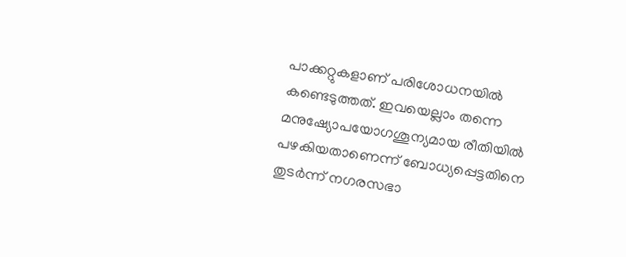പാക്കറ്റുകളാണ് പരിശോധനയിൽ കണ്ടെടുത്തത്. ഇവയെല്ലാം തന്നെ മനുഷ്യോപയോഗശൂന്യമായ രീതിയിൽ പഴകിയതാണെന്ന് ബോധ്യപ്പെട്ടതിനെ തുടർന്ന് നഗരസഭാ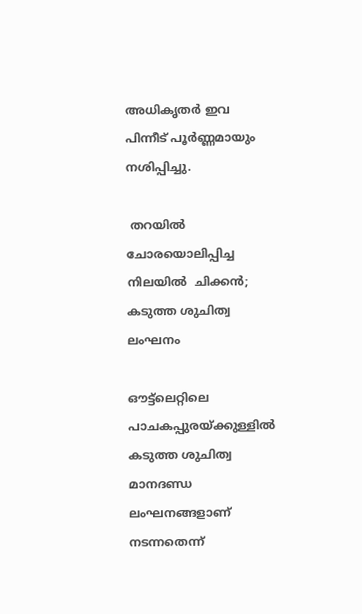അധികൃതർ ഇവ പിന്നീട് പൂർണ്ണമായും നശിപ്പിച്ചു.

 തറയിൽ ചോരയൊലിപ്പിച്ച നിലയിൽ  ചിക്കൻ; കടുത്ത ശുചിത്വ ലംഘനം

ഔട്ട്ലെറ്റിലെ പാചകപ്പുരയ്ക്കുള്ളിൽ കടുത്ത ശുചിത്വ മാനദണ്ഡ ലംഘനങ്ങളാണ് നടന്നതെന്ന്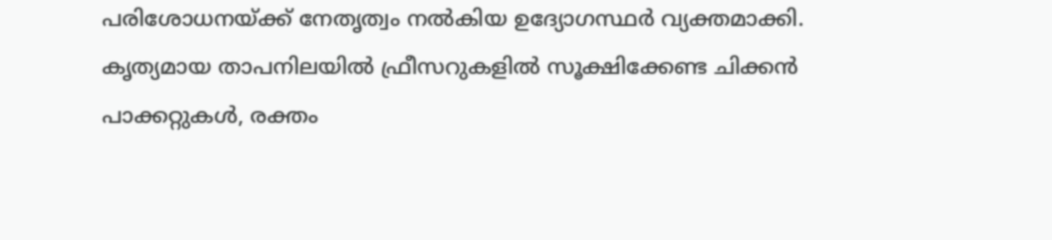പരിശോധനയ്ക്ക് നേതൃത്വം നൽകിയ ഉദ്യോഗസ്ഥർ വ്യക്തമാക്കി. കൃത്യമായ താപനിലയിൽ ഫ്രീസറുകളിൽ സൂക്ഷിക്കേണ്ട ചിക്കൻ പാക്കറ്റുകൾ, രക്തം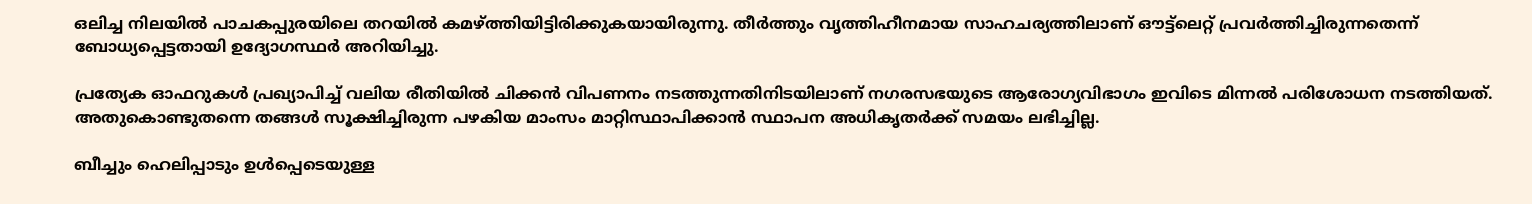ഒലിച്ച നിലയിൽ പാചകപ്പുരയിലെ തറയിൽ കമഴ്ത്തിയിട്ടിരിക്കുകയായിരുന്നു. തീർത്തും വൃത്തിഹീനമായ സാഹചര്യത്തിലാണ് ഔട്ട്ലെറ്റ് പ്രവർത്തിച്ചിരുന്നതെന്ന് ബോധ്യപ്പെട്ടതായി ഉദ്യോഗസ്ഥർ അറിയിച്ചു.

പ്രത്യേക ഓഫറുകൾ പ്രഖ്യാപിച്ച് വലിയ രീതിയിൽ ചിക്കൻ വിപണനം നടത്തുന്നതിനിടയിലാണ് നഗരസഭയുടെ ആരോഗ്യവിഭാഗം ഇവിടെ മിന്നൽ പരിശോധന നടത്തിയത്. അതുകൊണ്ടുതന്നെ തങ്ങൾ സൂക്ഷിച്ചിരുന്ന പഴകിയ മാംസം മാറ്റിസ്ഥാപിക്കാൻ സ്ഥാപന അധികൃതർക്ക് സമയം ലഭിച്ചില്ല.

ബീച്ചും ഹെലിപ്പാടും ഉൾപ്പെടെയുള്ള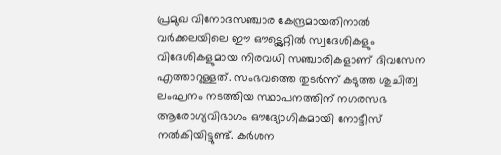പ്രമുഖ വിനോദസഞ്ചാര കേന്ദ്രമായതിനാൽ വർക്കലയിലെ ഈ ഔട്ട്ലെറ്റിൽ സ്വദേശികളും വിദേശികളുമായ നിരവധി സഞ്ചാരികളാണ് ദിവസേന എത്താറുള്ളത്. സംഭവത്തെ തുടർന്ന് കടുത്ത ശുചിത്വ ലംഘനം നടത്തിയ സ്ഥാപനത്തിന് നഗരസഭ ആരോഗ്യവിഭാഗം ഔദ്യോഗികമായി നോട്ടീസ് നൽകിയിട്ടുണ്ട്. കർശന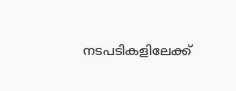നടപടികളിലേക്ക്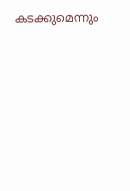കടക്കുമെന്നും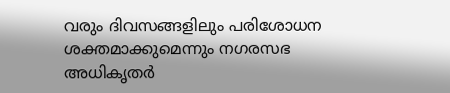വരും ദിവസങ്ങളിലും പരിശോധന ശക്തമാക്കുമെന്നും നഗരസഭ അധികൃതർ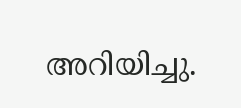അറിയിച്ചു.